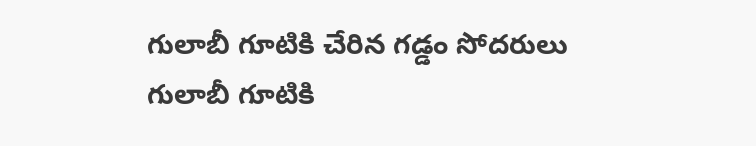గులాబీ గూటికి చేరిన గడ్డం సోదరులు
గులాబీ గూటికి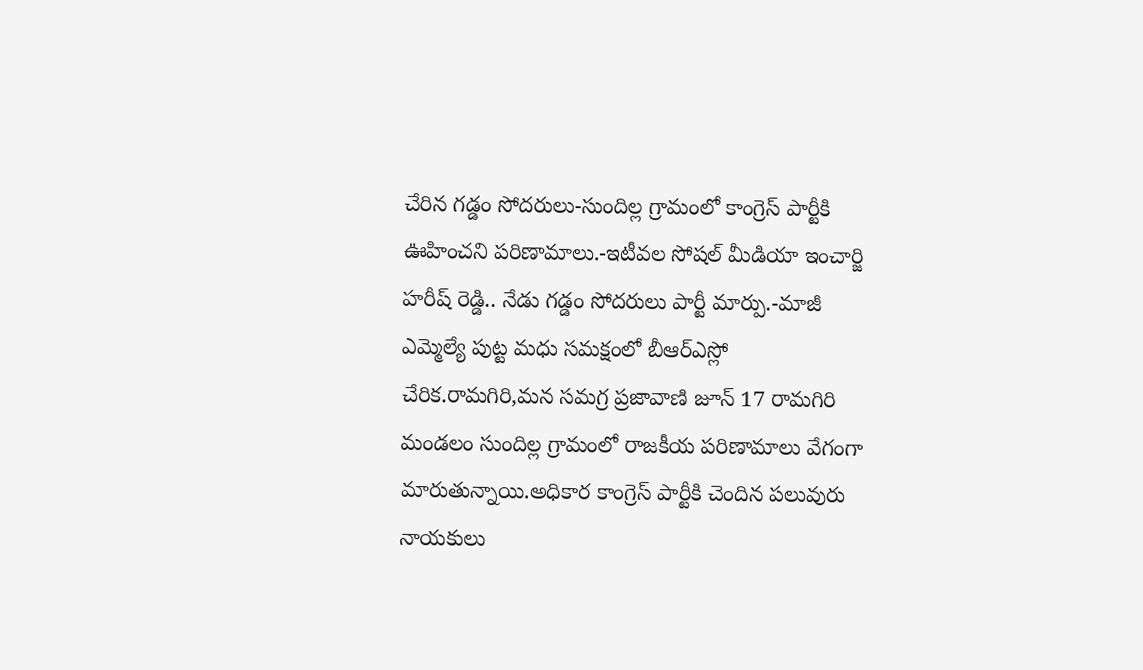చేరిన గడ్డం సోదరులు-సుందిల్ల గ్రామంలో కాంగ్రెస్ పార్టీకి ఊహించని పరిణామాలు.-ఇటీవల సోషల్ మీడియా ఇంచార్జి హరీష్ రెడ్డి.. నేడు గడ్డం సోదరులు పార్టీ మార్పు.-మాజీ ఎమ్మెల్యే పుట్ట మధు సమక్షంలో బీఆర్ఎస్లో చేరిక.రామగిరి,మన సమగ్ర ప్రజావాణి జూన్ 17 రామగిరి మండలం సుందిల్ల గ్రామంలో రాజకీయ పరిణామాలు వేగంగా మారుతున్నాయి.అధికార కాంగ్రెస్ పార్టీకి చెందిన పలువురు నాయకులు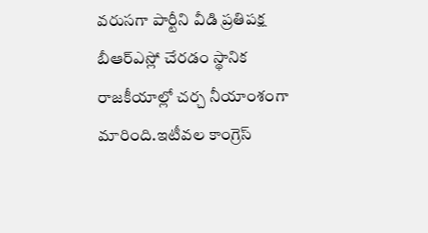వరుసగా పార్టీని వీడి ప్రతిపక్ష బీఆర్ఎస్లో చేరడం స్థానిక రాజకీయాల్లో చర్చ నీయాంశంగా మారింది.ఇటీవల కాంగ్రెస్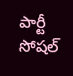పార్టీ సోషల్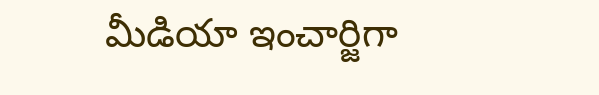మీడియా ఇంచార్జిగా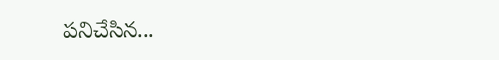పనిచేసిన...